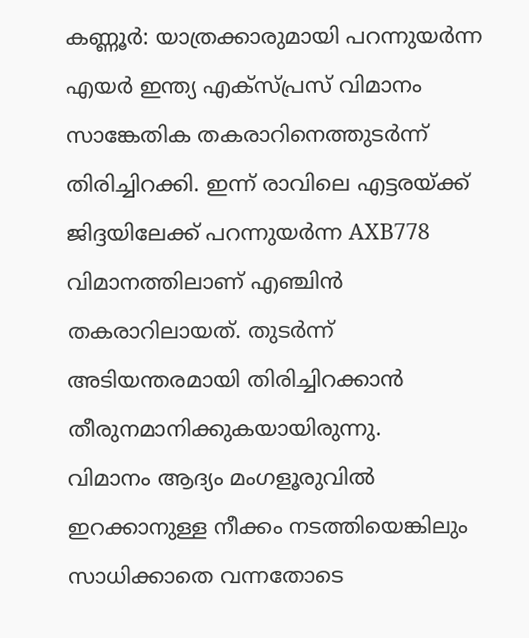കണ്ണൂർ: യാത്രക്കാരുമായി പറന്നുയർന്ന എയർ ഇന്ത്യ എക്സ്പ്രസ് വിമാനം സാങ്കേതിക തകരാറിനെത്തുടർന്ന് തിരിച്ചിറക്കി. ഇന്ന് രാവിലെ എട്ടരയ്ക്ക് ജിദ്ദയിലേക്ക് പറന്നുയർന്ന AXB778 വിമാനത്തിലാണ് എഞ്ചിൻ തകരാറിലായത്. തുടർന്ന് അടിയന്തരമായി തിരിച്ചിറക്കാൻ തീരുനമാനിക്കുകയായിരുന്നു.
വിമാനം ആദ്യം മംഗളൂരുവിൽ ഇറക്കാനുള്ള നീക്കം നടത്തിയെങ്കിലും സാധിക്കാതെ വന്നതോടെ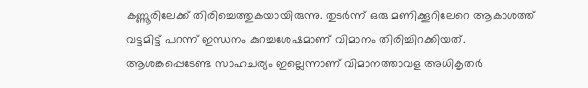കണ്ണൂരിലേക്ക് തിരിച്ചെത്തുകയായിരുന്നു. തുടർന്ന് ഒരു മണിക്കൂറിലേറെ ആകാശത്ത് വട്ടമിട്ട് പറന്ന് ഇന്ധനം കുറച്ചശേഷമാണ് വിമാനം തിരിച്ചിറക്കിയത്. ആശങ്കപ്പെടേണ്ട സാഹചര്യം ഇല്ലെന്നാണ് വിമാനത്താവള അധികൃതർ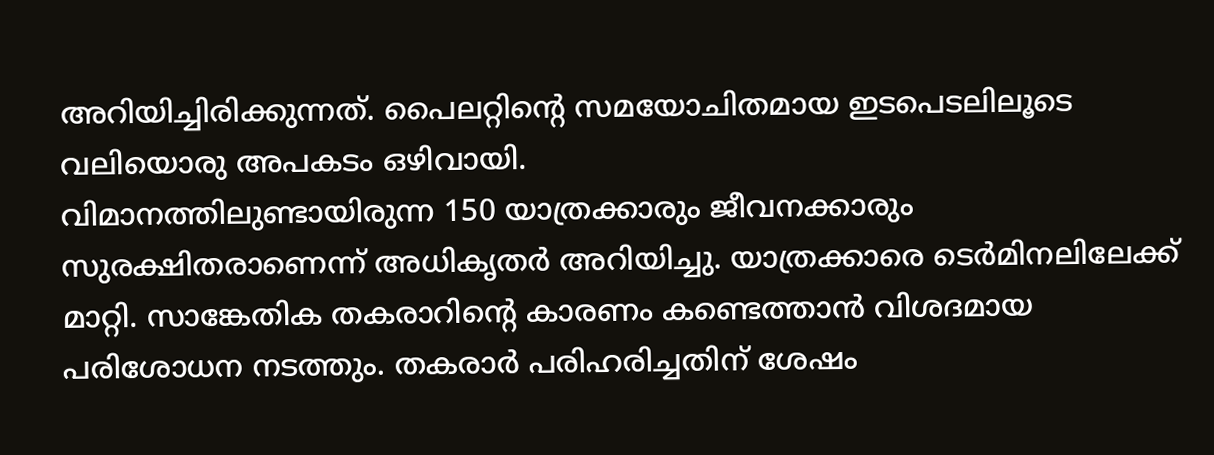അറിയിച്ചിരിക്കുന്നത്. പൈലറ്റിന്റെ സമയോചിതമായ ഇടപെടലിലൂടെ വലിയൊരു അപകടം ഒഴിവായി.
വിമാനത്തിലുണ്ടായിരുന്ന 150 യാത്രക്കാരും ജീവനക്കാരും സുരക്ഷിതരാണെന്ന് അധികൃതർ അറിയിച്ചു. യാത്രക്കാരെ ടെർമിനലിലേക്ക് മാറ്റി. സാങ്കേതിക തകരാറിന്റെ കാരണം കണ്ടെത്താൻ വിശദമായ പരിശോധന നടത്തും. തകരാർ പരിഹരിച്ചതിന് ശേഷം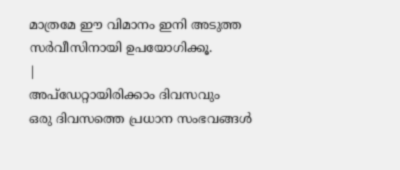മാത്രമേ ഈ വിമാനം ഇനി അടുത്ത സർവീസിനായി ഉപയോഗിക്കൂ.
|
അപ്ഡേറ്റായിരിക്കാം ദിവസവും
ഒരു ദിവസത്തെ പ്രധാന സംഭവങ്ങൾ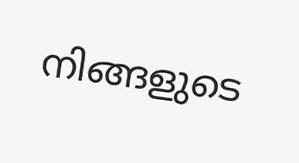നിങ്ങളുടെ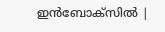ഇൻബോക്സിൽ |